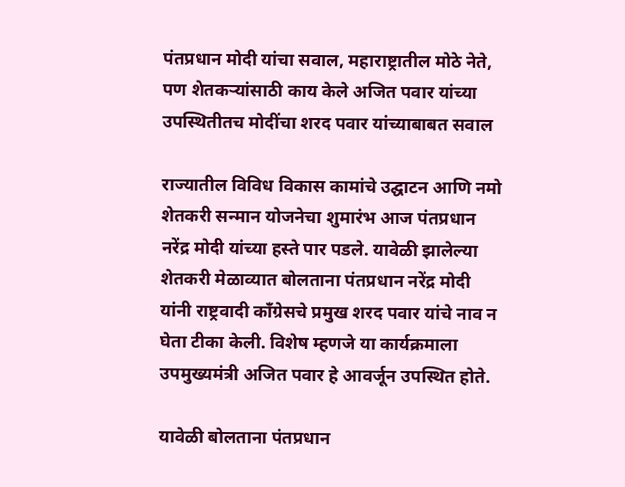पंतप्रधान मोदी यांचा सवाल, महाराष्ट्रातील मोठे नेते, पण शेतकऱ्यांसाठी काय केले अजित पवार यांच्या उपस्थितीतच मोदींचा शरद पवार यांच्याबाबत सवाल

राज्यातील विविध विकास कामांचे उद्घाटन आणि नमो शेतकरी सन्मान योजनेचा शुमारंभ आज पंतप्रधान नरेंद्र मोदी यांच्या हस्ते पार पडले. यावेळी झालेल्या शेतकरी मेळाव्यात बोलताना पंतप्रधान नरेंद्र मोदी यांनी राष्ट्रवादी काँग्रेसचे प्रमुख शरद पवार यांचे नाव न घेता टीका केली. विशेष म्हणजे या कार्यक्रमाला उपमुख्यमंत्री अजित पवार हे आवर्जून उपस्थित होते.

यावेळी बोलताना पंतप्रधान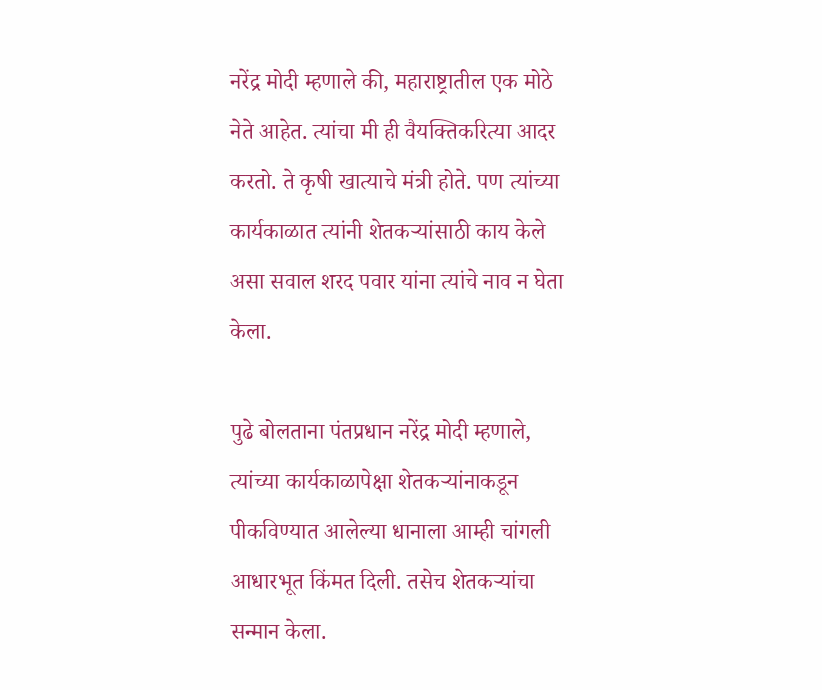नरेंद्र मोदी म्हणाले की, महाराष्ट्रातील एक मोठे नेते आहेत. त्यांचा मी ही वैयक्तिकरित्या आदर करतो. ते कृषी खात्याचे मंत्री होते. पण त्यांच्या कार्यकाळात त्यांनी शेतकऱ्यांसाठी काय केले असा सवाल शरद पवार यांना त्यांचे नाव न घेता केला.

पुढे बोलताना पंतप्रधान नरेंद्र मोदी म्हणाले, त्यांच्या कार्यकाळापेक्षा शेतकऱ्यांनाकडून पीकविण्यात आलेल्या धानाला आम्ही चांगली आधारभूत किंमत दिली. तसेच शेतकऱ्यांचा सन्मान केला.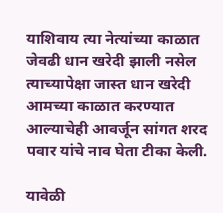याशिवाय त्या नेत्यांच्या काळात जेवढी धान खरेदी झाली नसेल त्याच्यापेक्षा जास्त धान खरेदी आमच्या काळात करण्यात आल्याचेही आवर्जून सांगत शरद पवार यांचे नाव घेता टीका केली.

यावेळी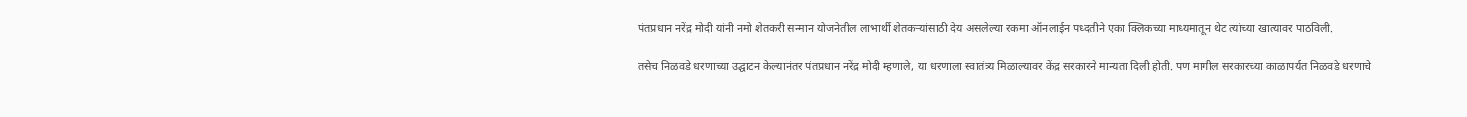पंतप्रधान नरेंद्र मोदी यांनी नमो शेतकरी सन्मान योजनेतील लाभार्थी शेतकऱ्यांसाठी देय असलेल्या रकमा ऑनलाईन पध्दतीने एका क्लिकच्या माध्यमातून थेट त्यांच्या खात्यावर पाठविली.

तसेच निळवडे धरणाच्या उद्घाटन केल्यानंतर पंतप्रधान नरेंद्र मोदी म्हणाले, या धरणाला स्वातंत्र्य मिळाल्यावर केंद्र सरकारने मान्यता दिली होती. पण मागील सरकारच्या काळापर्यत निळवडे धरणाचे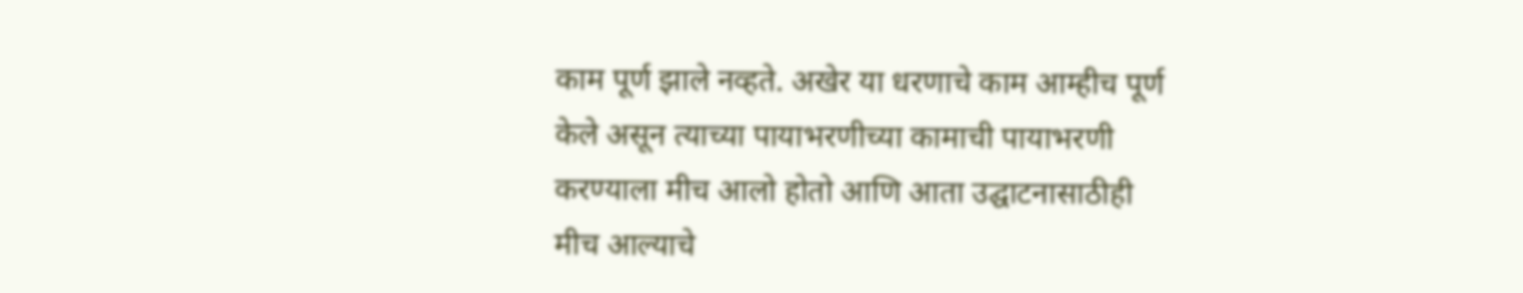काम पूर्ण झाले नव्हते. अखेर या धरणाचे काम आम्हीच पूर्ण केले असून त्याच्या पायाभरणीच्या कामाची पायाभरणी करण्याला मीच आलो होतो आणि आता उद्घाटनासाठीही मीच आल्याचे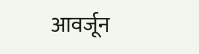आवर्जून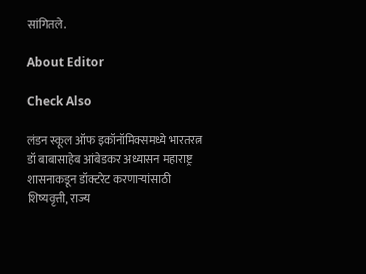सांगितले.

About Editor

Check Also

लंडन स्कूल ऑफ इकॉनॉमिक्समध्ये भारतरत्न डॉ बाबासाहेब आंबेडकर अध्यासन महाराष्ट्र शासनाकडून डॉक्टरेट करणाऱ्यांसाठी शिष्यवृत्ती, राज्य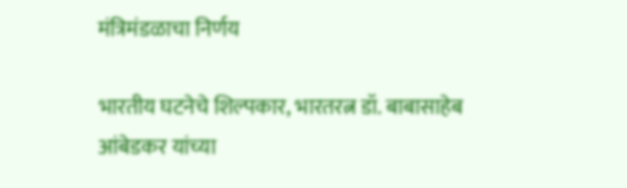मंत्रिमंडळाचा निर्णय

भारतीय घटनेचे शिल्पकार, भारतरत्न डॉ. बाबासाहेब आंबेडकर यांच्या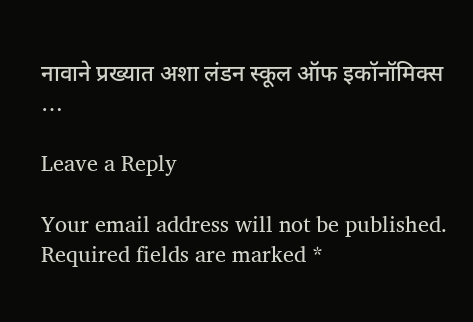नावाने प्रख्यात अशा लंडन स्कूल ऑफ इकॉनॉमिक्स …

Leave a Reply

Your email address will not be published. Required fields are marked *